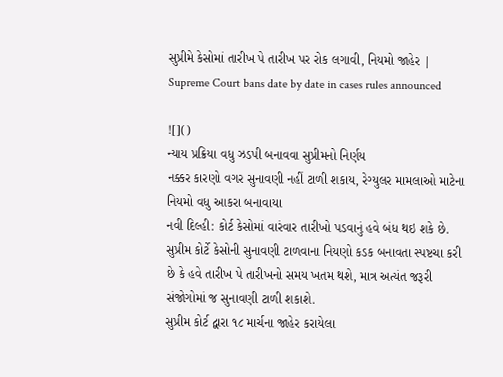સુપ્રીમે કેસોમાં તારીખ પે તારીખ પર રોક લગાવી, નિયમો જાહેર | Supreme Court bans date by date in cases rules announced

![]()
ન્યાય પ્રક્રિયા વધુ ઝડપી બનાવવા સુપ્રીમનો નિર્ણય
નક્કર કારણો વગર સુનાવણી નહીં ટાળી શકાય, રેગ્યુલર મામલાઓ માટેના નિયમો વધુ આકરા બનાવાયા
નવી દિલ્હી: કોર્ટ કેસોમાં વારંવાર તારીખો પડવાનું હવે બંધ થઇ શકે છે. સુપ્રીમ કોર્ટે કેસોની સુનાવણી ટાળવાના નિયણો કડક બનાવતા સ્પષ્ટચા કરી છે કે હવે તારીખ પે તારીખનો સમય ખતમ થશે, માત્ર અત્યંત જરૂરી સંજોગોમાં જ સુનાવણી ટાળી શકાશે.
સુપ્રીમ કોર્ટ દ્વારા ૧૮ માર્ચના જાહેર કરાયેલા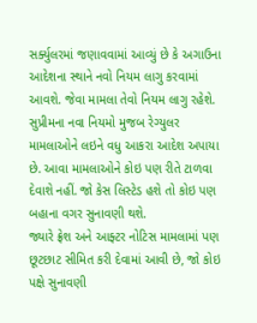સર્ક્યુલરમાં જણાવવામાં આવ્યું છે કે અગાઉના આદેશના સ્થાને નવો નિયમ લાગુ કરવામાં આવશે. જેવા મામલા તેવો નિયમ લાગુ રહેશે. સુપ્રીમના નવા નિયમો મુજબ રેગ્યુલર મામલાઓને લઇને વધુ આકરા આદેશ અપાયા છે. આવા મામલાઓને કોઇ પણ રીતે ટાળવા દેવાશે નહીં. જો કેસ લિસ્ટેડ હશે તો કોઇ પણ બહાના વગર સુનાવણી થશે.
જ્યારે ફ્રેશ અને આફ્ટર નોટિસ મામલામાં પણ છૂટછાટ સીમિત કરી દેવામાં આવી છે, જો કોઇ પક્ષે સુનાવણી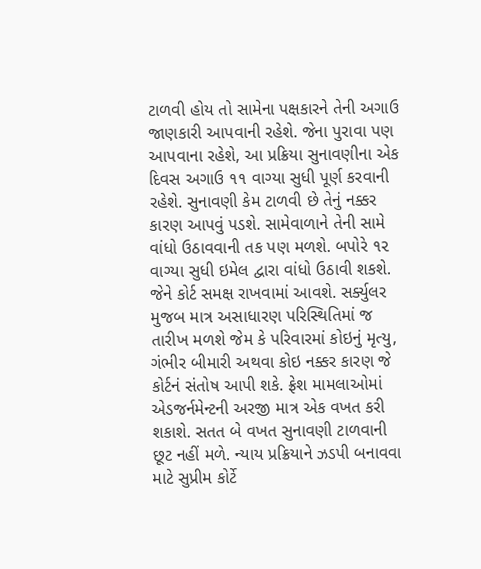ટાળવી હોય તો સામેના પક્ષકારને તેની અગાઉ જાણકારી આપવાની રહેશે. જેના પુરાવા પણ આપવાના રહેશે, આ પ્રક્રિયા સુનાવણીના એક દિવસ અગાઉ ૧૧ વાગ્યા સુધી પૂર્ણ કરવાની રહેશે. સુનાવણી કેમ ટાળવી છે તેનું નક્કર કારણ આપવું પડશે. સામેવાળાને તેની સામે વાંધો ઉઠાવવાની તક પણ મળશે. બપોરે ૧૨ વાગ્યા સુધી ઇમેલ દ્વારા વાંધો ઉઠાવી શકશે. જેને કોર્ટ સમક્ષ રાખવામાં આવશે. સર્ક્યુલર મુજબ માત્ર અસાધારણ પરિસ્થિતિમાં જ તારીખ મળશે જેમ કે પરિવારમાં કોઇનું મૃત્યુ, ગંભીર બીમારી અથવા કોઇ નક્કર કારણ જે કોર્ટનં સંતોષ આપી શકે. ફ્રેશ મામલાઓમાં એડજર્નમેન્ટની અરજી માત્ર એક વખત કરી શકાશે. સતત બે વખત સુનાવણી ટાળવાની છૂટ નહીં મળે. ન્યાય પ્રક્રિયાને ઝડપી બનાવવા માટે સુપ્રીમ કોર્ટે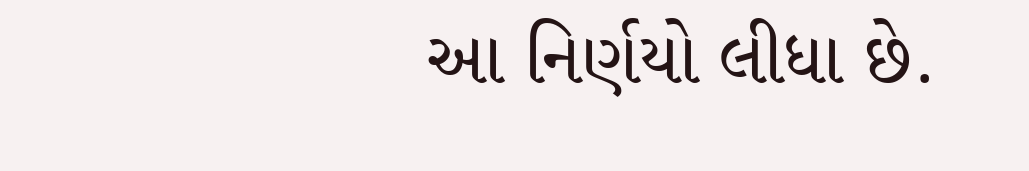આ નિર્ણયો લીધા છે.